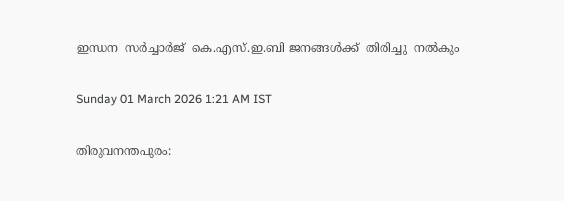ഇന്ധന  സർച്ചാർജ്  കെ.എസ്.ഇ.ബി ജനങ്ങൾക്ക്  തിരിച്ചു  നൽകും

Sunday 01 March 2026 1:21 AM IST

തിരുവനന്തപുരം: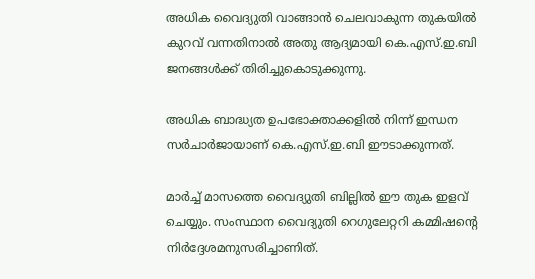അധിക വൈദ്യുതി വാങ്ങാൻ ചെലവാകുന്ന തുകയിൽ കുറവ് വന്നതിനാൽ അതു ആദ്യമായി കെ.എസ്.ഇ.ബി ജനങ്ങൾക്ക് തിരിച്ചുകൊടുക്കുന്നു.

അധിക ബാദ്ധ്യത ഉപഭോക്താക്കളിൽ നിന്ന് ഇന്ധന സർചാർജായാണ് കെ.എസ്.ഇ.ബി ഈടാക്കുന്നത്.

മാർച്ച് മാസത്തെ വൈദ്യുതി ബില്ലിൽ ഈ തുക ഇളവ് ചെയ്യും. സംസ്ഥാന വൈദ്യുതി റെഗുലേറ്ററി കമ്മിഷന്റെ നിർദ്ദേശമനുസരിച്ചാണിത്.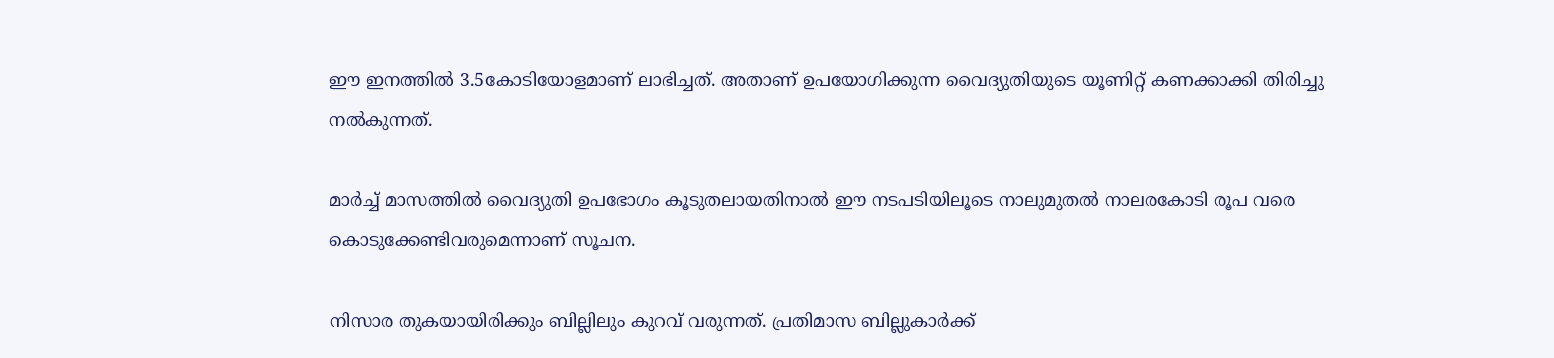ഈ ഇനത്തിൽ 3.5കോടിയോളമാണ് ലാഭിച്ചത്. അതാണ് ഉപയോഗിക്കുന്ന വൈദ്യുതിയുടെ യൂണിറ്റ് കണക്കാക്കി തിരിച്ചു നൽകുന്നത്.

മാർച്ച് മാസത്തിൽ വൈദ്യുതി ഉപഭോഗം കൂടുതലായതിനാൽ ഈ നടപടിയിലൂടെ നാലുമുതൽ നാലരകോടി രൂപ വരെ കൊടുക്കേണ്ടിവരുമെന്നാണ് സൂചന.

നിസാര തുകയായിരിക്കും ബില്ലിലും കുറവ് വരുന്നത്. പ്രതിമാസ ബില്ലുകാർക്ക്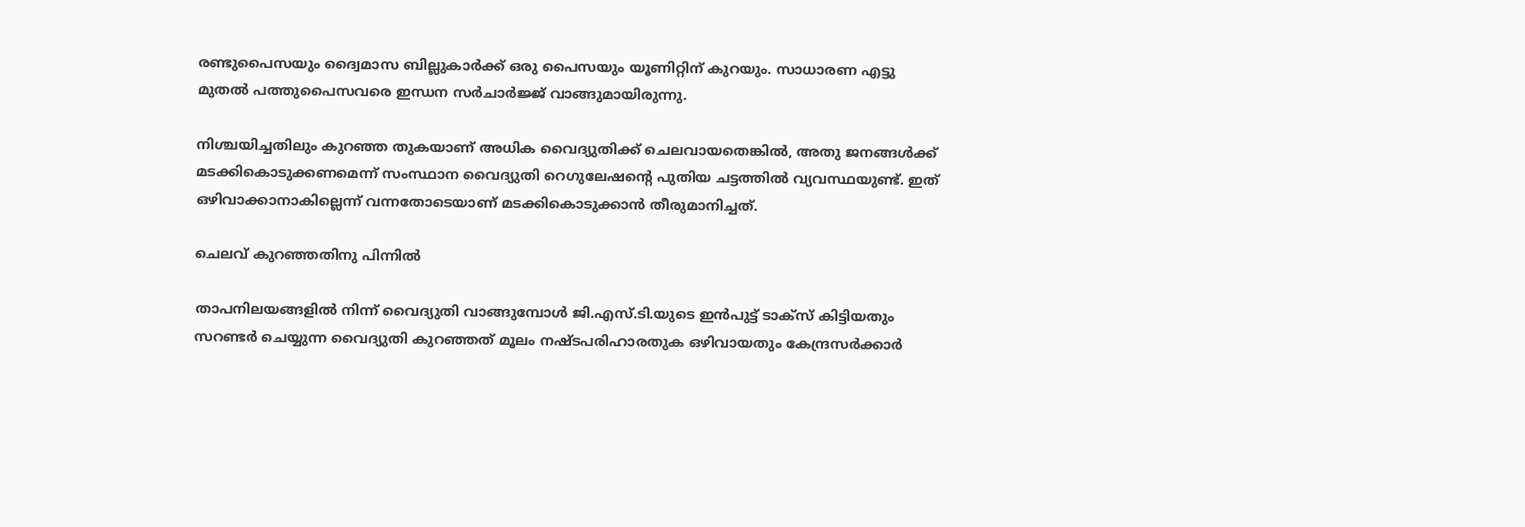രണ്ടുപൈസയും ദ്വൈമാസ ബില്ലുകാർക്ക് ഒരു പൈസയും യൂണിറ്റിന് കുറയും. സാധാരണ എട്ടു മുതൽ പത്തുപൈസവരെ ഇന്ധന സർചാർജ്ജ് വാങ്ങുമായിരുന്നു.

നിശ്ചയിച്ചതിലും കുറഞ്ഞ തുകയാണ് അധിക വൈദ്യുതിക്ക് ചെലവായതെങ്കിൽ, അതു ജനങ്ങൾക്ക് മടക്കികൊടുക്കണമെന്ന് സംസ്ഥാന വൈദ്യുതി റെഗുലേഷന്റെ പുതിയ ചട്ടത്തിൽ വ്യവസ്ഥയുണ്ട്. ഇത് ഒഴിവാക്കാനാകില്ലെന്ന് വന്നതോടെയാണ് മടക്കികൊടുക്കാൻ തീരുമാനിച്ചത്.

ചെലവ് കുറഞ്ഞതിനു പിന്നിൽ

താപനിലയങ്ങളിൽ നിന്ന് വൈദ്യുതി വാങ്ങുമ്പോൾ ജി.എസ്.ടി.യുടെ ഇൻപുട്ട് ടാക്സ് കിട്ടിയതും സറണ്ടർ ചെയ്യുന്ന വൈദ്യുതി കുറഞ്ഞത് മൂലം നഷ്ടപരിഹാരതുക ഒഴിവായതും കേന്ദ്രസർക്കാർ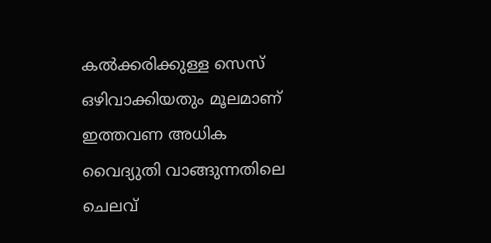കൽക്കരിക്കുള്ള സെസ് ഒഴിവാക്കിയതും മൂലമാണ് ഇത്തവണ അധിക വൈദ്യുതി വാങ്ങുന്നതിലെ ചെലവ്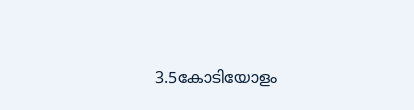3.5കോടിയോളം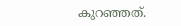കുറഞ്ഞത്.